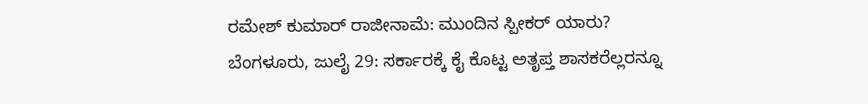ರಮೇಶ್ ಕುಮಾರ್ ರಾಜೀನಾಮೆ: ಮುಂದಿನ ಸ್ಪೀಕರ್ ಯಾರು?
ಬೆಂಗಳೂರು, ಜುಲೈ 29: ಸರ್ಕಾರಕ್ಕೆ ಕೈ ಕೊಟ್ಟ ಅತೃಪ್ತ ಶಾಸಕರೆಲ್ಲರನ್ನೂ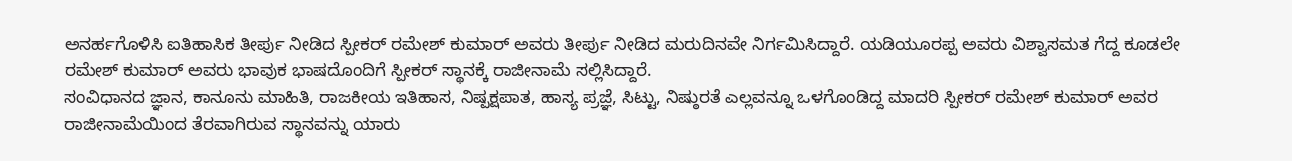ಅನರ್ಹಗೊಳಿಸಿ ಐತಿಹಾಸಿಕ ತೀರ್ಪು ನೀಡಿದ ಸ್ಪೀಕರ್ ರಮೇಶ್ ಕುಮಾರ್ ಅವರು ತೀರ್ಪು ನೀಡಿದ ಮರುದಿನವೇ ನಿರ್ಗಮಿಸಿದ್ದಾರೆ. ಯಡಿಯೂರಪ್ಪ ಅವರು ವಿಶ್ವಾಸಮತ ಗೆದ್ದ ಕೂಡಲೇ ರಮೇಶ್ ಕುಮಾರ್ ಅವರು ಭಾವುಕ ಭಾಷದೊಂದಿಗೆ ಸ್ಪೀಕರ್ ಸ್ಥಾನಕ್ಕೆ ರಾಜೀನಾಮೆ ಸಲ್ಲಿಸಿದ್ದಾರೆ.
ಸಂವಿಧಾನದ ಜ್ಞಾನ, ಕಾನೂನು ಮಾಹಿತಿ, ರಾಜಕೀಯ ಇತಿಹಾಸ, ನಿಷ್ಪಕ್ಷಪಾತ, ಹಾಸ್ಯ ಪ್ರಜ್ಞೆ, ಸಿಟ್ಟು, ನಿಷ್ಠುರತೆ ಎಲ್ಲವನ್ನೂ ಒಳಗೊಂಡಿದ್ದ ಮಾದರಿ ಸ್ಪೀಕರ್ ರಮೇಶ್ ಕುಮಾರ್ ಅವರ ರಾಜೀನಾಮೆಯಿಂದ ತೆರವಾಗಿರುವ ಸ್ಥಾನವನ್ನು ಯಾರು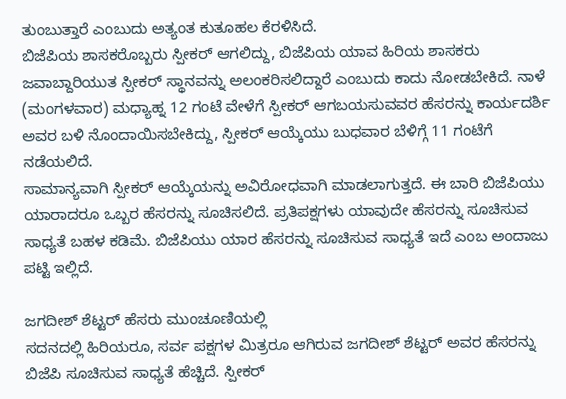ತುಂಬುತ್ತಾರೆ ಎಂಬುದು ಅತ್ಯಂತ ಕುತೂಹಲ ಕೆರಳಿಸಿದೆ.
ಬಿಜೆಪಿಯ ಶಾಸಕರೊಬ್ಬರು ಸ್ಪೀಕರ್ ಆಗಲಿದ್ದು, ಬಿಜೆಪಿಯ ಯಾವ ಹಿರಿಯ ಶಾಸಕರು ಜವಾಬ್ದಾರಿಯುತ ಸ್ಪೀಕರ್ ಸ್ಥಾನವನ್ನು ಅಲಂಕರಿಸಲಿದ್ದಾರೆ ಎಂಬುದು ಕಾದು ನೋಡಬೇಕಿದೆ. ನಾಳೆ (ಮಂಗಳವಾರ) ಮಧ್ಯಾಹ್ನ 12 ಗಂಟೆ ವೇಳೆಗೆ ಸ್ಪೀಕರ್ ಆಗಬಯಸುವವರ ಹೆಸರನ್ನು ಕಾರ್ಯದರ್ಶಿ ಅವರ ಬಳಿ ನೊಂದಾಯಿಸಬೇಕಿದ್ದು, ಸ್ಪೀಕರ್ ಆಯ್ಕೆಯು ಬುಧವಾರ ಬೆಳಿಗ್ಗೆ 11 ಗಂಟೆಗೆ ನಡೆಯಲಿದೆ.
ಸಾಮಾನ್ಯವಾಗಿ ಸ್ಪೀಕರ್ ಆಯ್ಕೆಯನ್ನು ಅವಿರೋಧವಾಗಿ ಮಾಡಲಾಗುತ್ತದೆ. ಈ ಬಾರಿ ಬಿಜೆಪಿಯು ಯಾರಾದರೂ ಒಬ್ಬರ ಹೆಸರನ್ನು ಸೂಚಿಸಲಿದೆ. ಪ್ರತಿಪಕ್ಷಗಳು ಯಾವುದೇ ಹೆಸರನ್ನು ಸೂಚಿಸುವ ಸಾಧ್ಯತೆ ಬಹಳ ಕಡಿಮೆ. ಬಿಜೆಪಿಯು ಯಾರ ಹೆಸರನ್ನು ಸೂಚಿಸುವ ಸಾಧ್ಯತೆ ಇದೆ ಎಂಬ ಅಂದಾಜು ಪಟ್ಟಿ ಇಲ್ಲಿದೆ.

ಜಗದೀಶ್ ಶೆಟ್ಟರ್ ಹೆಸರು ಮುಂಚೂಣಿಯಲ್ಲಿ
ಸದನದಲ್ಲಿ ಹಿರಿಯರೂ, ಸರ್ವ ಪಕ್ಷಗಳ ಮಿತ್ರರೂ ಆಗಿರುವ ಜಗದೀಶ್ ಶೆಟ್ಟರ್ ಅವರ ಹೆಸರನ್ನು ಬಿಜೆಪಿ ಸೂಚಿಸುವ ಸಾಧ್ಯತೆ ಹೆಚ್ಚಿದೆ. ಸ್ಪೀಕರ್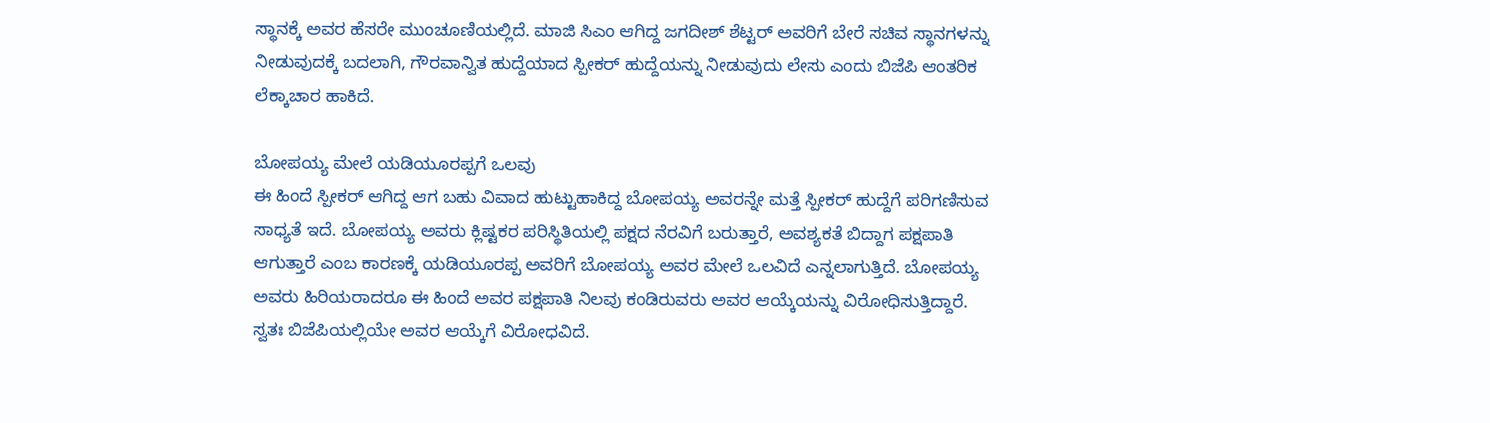ಸ್ಥಾನಕ್ಕೆ ಅವರ ಹೆಸರೇ ಮುಂಚೂಣಿಯಲ್ಲಿದೆ. ಮಾಜಿ ಸಿಎಂ ಆಗಿದ್ದ ಜಗದೀಶ್ ಶೆಟ್ಟರ್ ಅವರಿಗೆ ಬೇರೆ ಸಚಿವ ಸ್ಥಾನಗಳನ್ನು ನೀಡುವುದಕ್ಕೆ ಬದಲಾಗಿ, ಗೌರವಾನ್ವಿತ ಹುದ್ದೆಯಾದ ಸ್ಪೀಕರ್ ಹುದ್ದೆಯನ್ನು ನೀಡುವುದು ಲೇಸು ಎಂದು ಬಿಜೆಪಿ ಆಂತರಿಕ ಲೆಕ್ಕಾಚಾರ ಹಾಕಿದೆ.

ಬೋಪಯ್ಯ ಮೇಲೆ ಯಡಿಯೂರಪ್ಪಗೆ ಒಲವು
ಈ ಹಿಂದೆ ಸ್ಪೀಕರ್ ಆಗಿದ್ದ ಆಗ ಬಹು ವಿವಾದ ಹುಟ್ಟುಹಾಕಿದ್ದ ಬೋಪಯ್ಯ ಅವರನ್ನೇ ಮತ್ತೆ ಸ್ಪೀಕರ್ ಹುದ್ದೆಗೆ ಪರಿಗಣಿಸುವ ಸಾಧ್ಯತೆ ಇದೆ. ಬೋಪಯ್ಯ ಅವರು ಕ್ಲಿಷ್ಟಕರ ಪರಿಸ್ಥಿತಿಯಲ್ಲಿ ಪಕ್ಷದ ನೆರವಿಗೆ ಬರುತ್ತಾರೆ, ಅವಶ್ಯಕತೆ ಬಿದ್ದಾಗ ಪಕ್ಷಪಾತಿ ಆಗುತ್ತಾರೆ ಎಂಬ ಕಾರಣಕ್ಕೆ ಯಡಿಯೂರಪ್ಪ ಅವರಿಗೆ ಬೋಪಯ್ಯ ಅವರ ಮೇಲೆ ಒಲವಿದೆ ಎನ್ನಲಾಗುತ್ತಿದೆ. ಬೋಪಯ್ಯ ಅವರು ಹಿರಿಯರಾದರೂ ಈ ಹಿಂದೆ ಅವರ ಪಕ್ಷಪಾತಿ ನಿಲವು ಕಂಡಿರುವರು ಅವರ ಆಯ್ಕೆಯನ್ನು ವಿರೋಧಿಸುತ್ತಿದ್ದಾರೆ. ಸ್ವತಃ ಬಿಜೆಪಿಯಲ್ಲಿಯೇ ಅವರ ಆಯ್ಕೆಗೆ ವಿರೋಧವಿದೆ.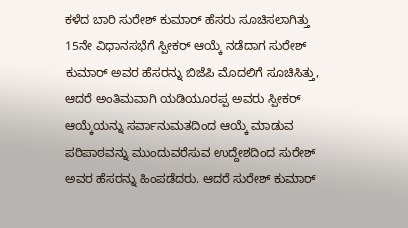ಕಳೆದ ಬಾರಿ ಸುರೇಶ್ ಕುಮಾರ್ ಹೆಸರು ಸೂಚಿಸಲಾಗಿತ್ತು
15ನೇ ವಿಧಾನಸಭೆಗೆ ಸ್ಪೀಕರ್ ಆಯ್ಕೆ ನಡೆದಾಗ ಸುರೇಶ್ ಕುಮಾರ್ ಅವರ ಹೆಸರನ್ನು ಬಿಜೆಪಿ ಮೊದಲಿಗೆ ಸೂಚಿಸಿತ್ತು, ಆದರೆ ಅಂತಿಮವಾಗಿ ಯಡಿಯೂರಪ್ಪ ಅವರು ಸ್ಪೀಕರ್ ಆಯ್ಕೆಯನ್ನು ಸರ್ವಾನುಮತದಿಂದ ಆಯ್ಕೆ ಮಾಡುವ ಪರಿಪಾಠವನ್ನು ಮುಂದುವರೆಸುವ ಉದ್ದೇಶದಿಂದ ಸುರೇಶ್ ಅವರ ಹೆಸರನ್ನು ಹಿಂಪಡೆದರು. ಆದರೆ ಸುರೇಶ್ ಕುಮಾರ್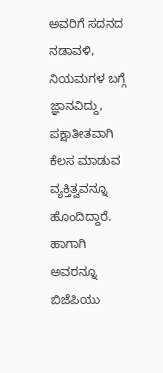ಅವರಿಗೆ ಸದನದ ನಡಾವಳಿ, ನಿಯಮಗಳ ಬಗ್ಗೆ ಜ್ಞಾನವಿದ್ದು, ಪಕ್ಷಾತೀತವಾಗಿ ಕೆಲಸ ಮಾಡುವ ವ್ಯಕ್ತಿತ್ವವನ್ನೂ ಹೊಂದಿದ್ದಾರೆ. ಹಾಗಾಗಿ ಅವರನ್ನೂ ಬಿಜೆಪಿಯು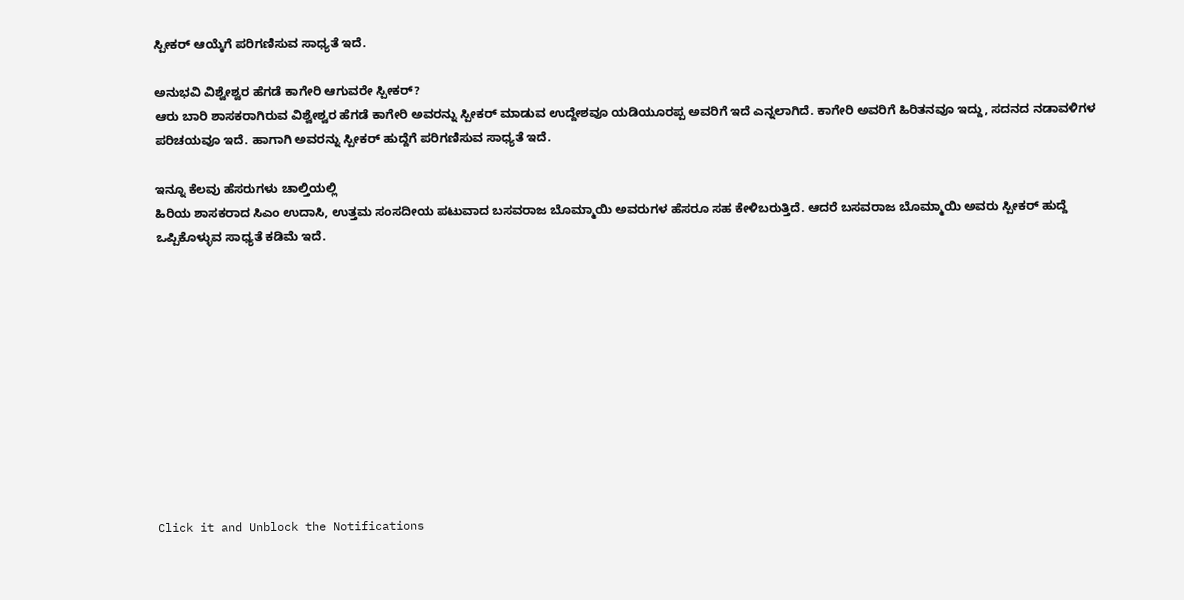ಸ್ಪೀಕರ್ ಆಯ್ಕೆಗೆ ಪರಿಗಣಿಸುವ ಸಾಧ್ಯತೆ ಇದೆ.

ಅನುಭವಿ ವಿಶ್ವೇಶ್ವರ ಹೆಗಡೆ ಕಾಗೇರಿ ಆಗುವರೇ ಸ್ಪೀಕರ್?
ಆರು ಬಾರಿ ಶಾಸಕರಾಗಿರುವ ವಿಶ್ವೇಶ್ವರ ಹೆಗಡೆ ಕಾಗೇರಿ ಅವರನ್ನು ಸ್ಪೀಕರ್ ಮಾಡುವ ಉದ್ದೇಶವೂ ಯಡಿಯೂರಪ್ಪ ಅವರಿಗೆ ಇದೆ ಎನ್ನಲಾಗಿದೆ. ಕಾಗೇರಿ ಅವರಿಗೆ ಹಿರಿತನವೂ ಇದ್ದು, ಸದನದ ನಡಾವಳಿಗಳ ಪರಿಚಯವೂ ಇದೆ. ಹಾಗಾಗಿ ಅವರನ್ನು ಸ್ಪೀಕರ್ ಹುದ್ದೆಗೆ ಪರಿಗಣಿಸುವ ಸಾಧ್ಯತೆ ಇದೆ.

ಇನ್ನೂ ಕೆಲವು ಹೆಸರುಗಳು ಚಾಲ್ತಿಯಲ್ಲಿ
ಹಿರಿಯ ಶಾಸಕರಾದ ಸಿಎಂ ಉದಾಸಿ, ಉತ್ತಮ ಸಂಸದೀಯ ಪಟುವಾದ ಬಸವರಾಜ ಬೊಮ್ಮಾಯಿ ಅವರುಗಳ ಹೆಸರೂ ಸಹ ಕೇಳಿಬರುತ್ತಿದೆ. ಆದರೆ ಬಸವರಾಜ ಬೊಮ್ಮಾಯಿ ಅವರು ಸ್ಪೀಕರ್ ಹುದ್ದೆ ಒಪ್ಪಿಕೊಳ್ಳುವ ಸಾಧ್ಯತೆ ಕಡಿಮೆ ಇದೆ.











Click it and Unblock the Notifications